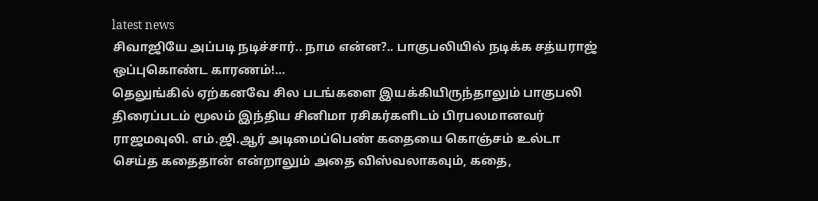latest news
சிவாஜியே அப்படி நடிச்சார்.. நாம என்ன?.. பாகுபலியில் நடிக்க சத்யராஜ் ஒப்புகொண்ட காரணம்!…
தெலுங்கில் ஏற்கனவே சில படங்களை இயக்கியிருந்தாலும் பாகுபலி திரைப்படம் மூலம் இந்திய சினிமா ரசிகர்களிடம் பிரபலமானவர் ராஜமவுலி. எம்.ஜி.ஆர் அடிமைப்பெண் கதையை கொஞ்சம் உல்டா செய்த கதைதான் என்றாலும் அதை விஸ்வலாகவும், கதை,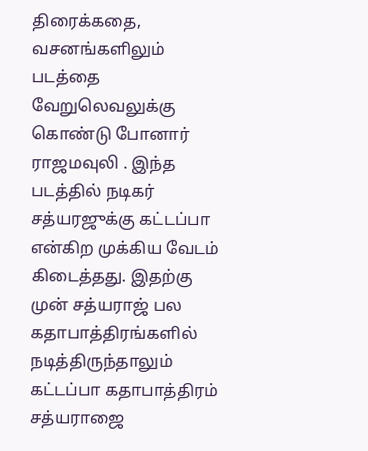திரைக்கதை, வசனங்களிலும் படத்தை வேறுலெவலுக்கு கொண்டு போனார் ராஜமவுலி . இந்த படத்தில் நடிகர் சத்யரஜுக்கு கட்டப்பா என்கிற முக்கிய வேடம் கிடைத்தது. இதற்கு முன் சத்யராஜ் பல கதாபாத்திரங்களில் நடித்திருந்தாலும் கட்டப்பா கதாபாத்திரம் சத்யராஜை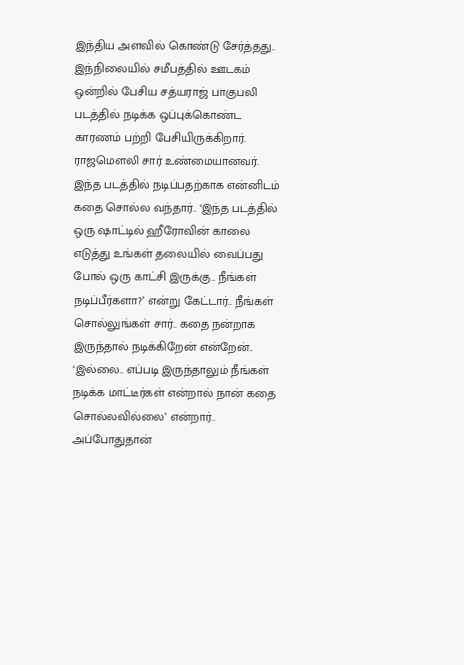இந்திய அளவில் கொண்டு சேர்த்தது..
இந்நிலையில் சமீபத்தில் ஊடகம் ஒன்றில் பேசிய சத்யராஜ் பாகுபலி படத்தில் நடிக்க ஒப்புக்கொண்ட காரணம் பற்றி பேசியிருக்கிறார். ராஜமௌலி சார் உண்மையானவர். இந்த படத்தில் நடிப்பதற்காக என்னிடம் கதை சொல்ல வந்தார்.. ‘இந்த படத்தில் ஒரு ஷாட்டில் ஹீரோவின் காலை எடுத்து உங்கள் தலையில் வைப்பது போல் ஒரு காட்சி இருக்கு.. நீங்கள் நடிப்பீர்களா?’ என்று கேட்டார்.. நீங்கள் சொல்லுங்கள் சார்.. கதை நன்றாக இருந்தால் நடிக்கிறேன் என்றேன்.. ‘இல்லை.. எப்படி இருந்தாலும் நீங்கள் நடிக்க மாட்டீர்கள் என்றால் நான் கதை சொல்லவில்லை’ என்றார்..
அப்போதுதான்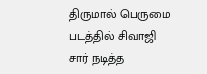திருமால் பெருமை படத்தில் சிவாஜி சார் நடித்த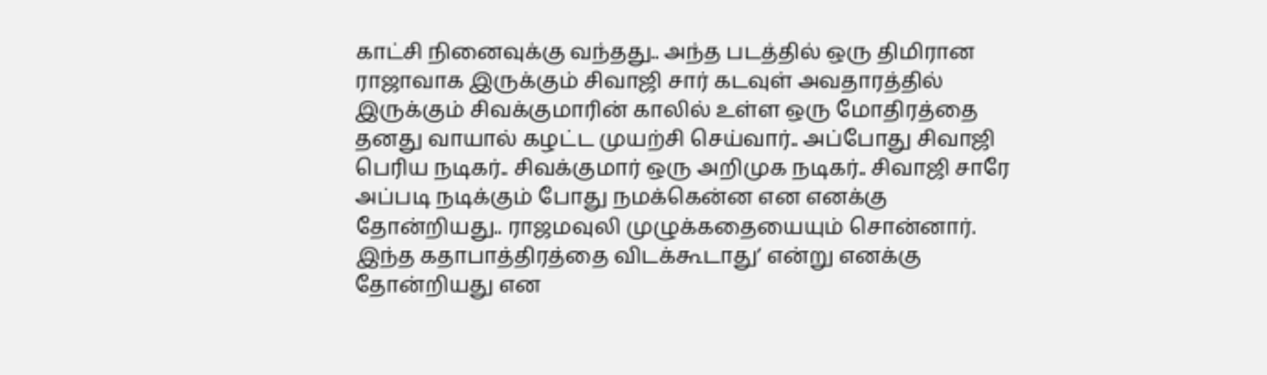காட்சி நினைவுக்கு வந்தது.. அந்த படத்தில் ஒரு திமிரான ராஜாவாக இருக்கும் சிவாஜி சார் கடவுள் அவதாரத்தில் இருக்கும் சிவக்குமாரின் காலில் உள்ள ஒரு மோதிரத்தை தனது வாயால் கழட்ட முயற்சி செய்வார்.. அப்போது சிவாஜி பெரிய நடிகர்.. சிவக்குமார் ஒரு அறிமுக நடிகர்.. சிவாஜி சாரே அப்படி நடிக்கும் போது நமக்கென்ன என எனக்கு தோன்றியது.. ராஜமவுலி முழுக்கதையையும் சொன்னார். இந்த கதாபாத்திரத்தை விடக்கூடாது’ என்று எனக்கு தோன்றியது என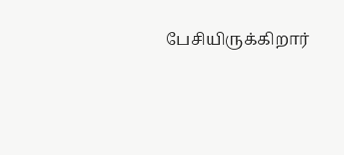பேசியிருக்கிறார்